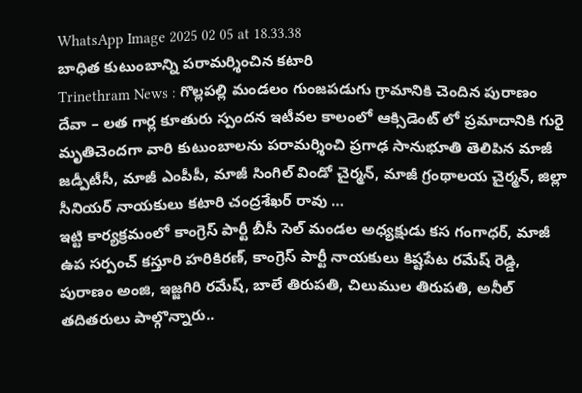WhatsApp Image 2025 02 05 at 18.33.38
బాధిత కుటుంబాన్ని పరామర్శించిన కటారి
Trinethram News : గొల్లపల్లి మండలం గుంజపడుగు గ్రామానికి చెందిన పురాణం దేవా – లత గార్ల కూతురు స్పందన ఇటీవల కాలంలో ఆక్సిడెంట్ లో ప్రమాదానికి గురై మృతిచెందగా వారి కుటుంబాలను పరామర్శించి ప్రగాఢ సానుభూతి తెలిపిన మాజీ జడ్పీటీసీ, మాజీ ఎంపీపీ, మాజీ సింగిల్ విండో చైర్మన్, మాజీ గ్రంథాలయ చైర్మన్, జిల్లా సీనియర్ నాయకులు కటారి చంద్రశేఖర్ రావు …
ఇట్టి కార్యక్రమంలో కాంగ్రెస్ పార్టీ బీసీ సెల్ మండల అధ్యక్షుడు కస గంగాధర్, మాజీ ఉప సర్పంచ్ కస్తూరి హరికిరణ్, కాంగ్రెస్ పార్టీ నాయకులు కిష్టపేట రమేష్ రెడ్డి, పురాణం అంజి, ఇజ్జగిరి రమేష్, బాలే తిరుపతి, చిలుముల తిరుపతి, అనీల్ తదితరులు పాల్గొన్నారు..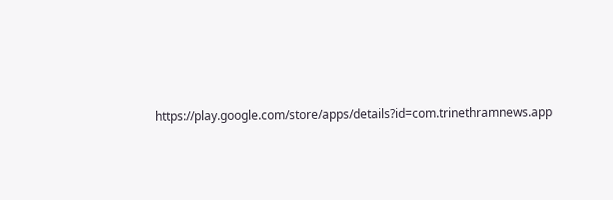https://play.google.com/store/apps/details?id=com.trinethramnews.app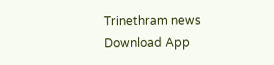Trinethram news
Download App